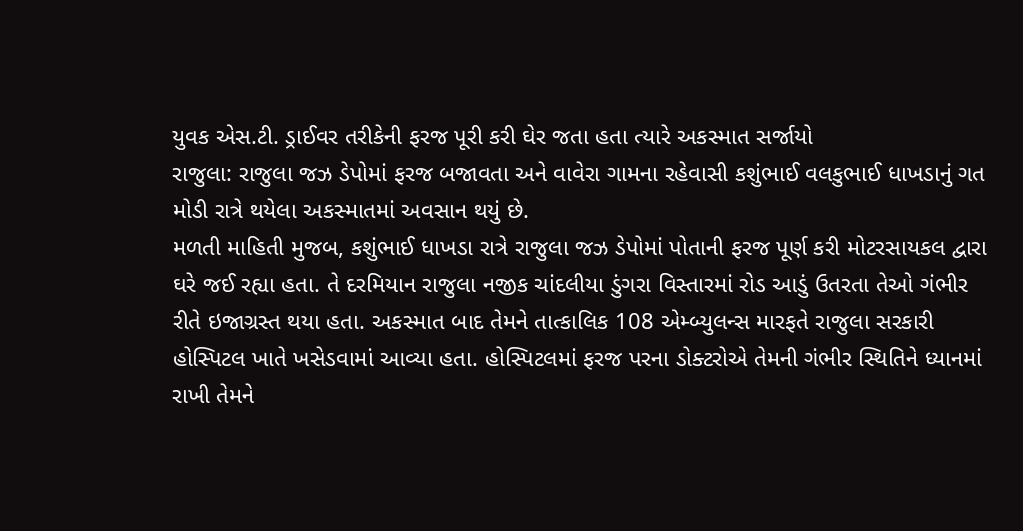યુવક એસ.ટી. ડ્રાઈવર તરીકેની ફરજ પૂરી કરી ઘેર જતા હતા ત્યારે અકસ્માત સર્જાયો
રાજુલા: રાજુલા જઝ ડેપોમાં ફરજ બજાવતા અને વાવેરા ગામના રહેવાસી કશુંભાઈ વલકુભાઈ ધાખડાનું ગત મોડી રાત્રે થયેલા અકસ્માતમાં અવસાન થયું છે.
મળતી માહિતી મુજબ, કશુંભાઈ ધાખડા રાત્રે રાજુલા જઝ ડેપોમાં પોતાની ફરજ પૂર્ણ કરી મોટરસાયકલ દ્વારા ઘરે જઈ રહ્યા હતા. તે દરમિયાન રાજુલા નજીક ચાંદલીયા ડુંગરા વિસ્તારમાં રોડ આડું ઉતરતા તેઓ ગંભીર રીતે ઇજાગ્રસ્ત થયા હતા. અકસ્માત બાદ તેમને તાત્કાલિક 108 એમ્બ્યુલન્સ મારફતે રાજુલા સરકારી હોસ્પિટલ ખાતે ખસેડવામાં આવ્યા હતા. હોસ્પિટલમાં ફરજ પરના ડોક્ટરોએ તેમની ગંભીર સ્થિતિને ધ્યાનમાં રાખી તેમને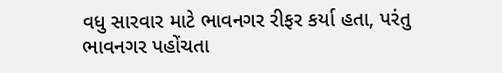વધુ સારવાર માટે ભાવનગર રીફર કર્યા હતા, પરંતુ ભાવનગર પહોંચતા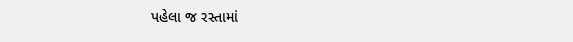પહેલા જ રસ્તામાં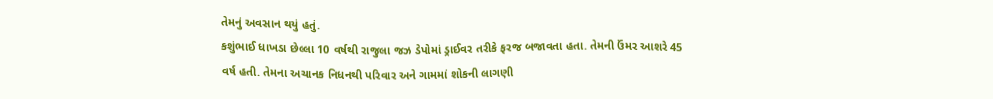તેમનું અવસાન થયું હતું.
કશુંભાઈ ધાખડા છેલ્લા 10 વર્ષથી રાજુલા જઝ ડેપોમાં ડ્રાઈવર તરીકે ફરજ બજાવતા હતા. તેમની ઉંમર આશરે 45 વર્ષ હતી. તેમના અચાનક નિધનથી પરિવાર અને ગામમાં શોકની લાગણી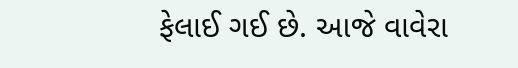ફેલાઈ ગઈ છે. આજે વાવેરા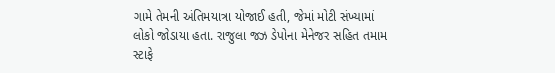ગામે તેમની અંતિમયાત્રા યોજાઈ હતી, જેમાં મોટી સંખ્યામાં લોકો જોડાયા હતા. રાજુલા જઝ ડેપોના મેનેજર સહિત તમામ સ્ટાફે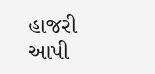હાજરી આપી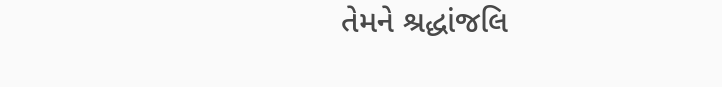તેમને શ્રદ્ધાંજલિ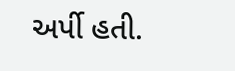અર્પી હતી.